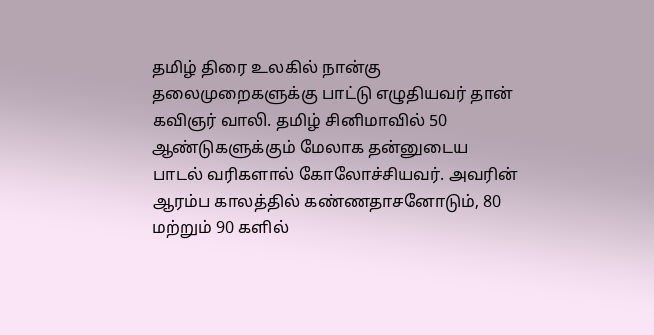தமிழ் திரை உலகில் நான்கு தலைமுறைகளுக்கு பாட்டு எழுதியவர் தான் கவிஞர் வாலி. தமிழ் சினிமாவில் 50 ஆண்டுகளுக்கும் மேலாக தன்னுடைய பாடல் வரிகளால் கோலோச்சியவர். அவரின் ஆரம்ப காலத்தில் கண்ணதாசனோடும், 80 மற்றும் 90 களில்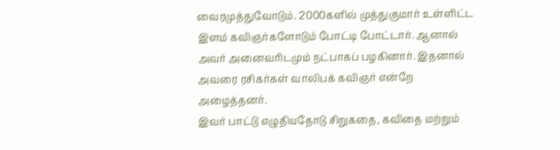வைரமுத்துவோடும். 2000களில் முத்துகுமார் உள்ளிட்ட இளம் கவிஞர்களோடும் போட்டி போட்டார். ஆனால் அவர் அனைவரிடமும் நட்பாகப் பழகினார். இதனால் அவரை ரசிகர்கள் வாலிபக் கவிஞர் என்றே அழைத்தனர்.
இவர் பாட்டு எழுதியதோடு சிறுகதை, கவிதை மற்றும்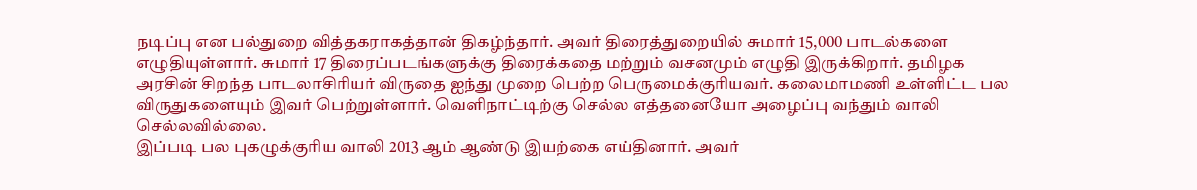நடிப்பு என பல்துறை வித்தகராகத்தான் திகழ்ந்தார். அவர் திரைத்துறையில் சுமார் 15,000 பாடல்களை எழுதியுள்ளார். சுமார் 17 திரைப்படங்களுக்கு திரைக்கதை மற்றும் வசனமும் எழுதி இருக்கிறார். தமிழக அரசின் சிறந்த பாடலாசிரியர் விருதை ஐந்து முறை பெற்ற பெருமைக்குரியவர். கலைமாமணி உள்ளிட்ட பல விருதுகளையும் இவர் பெற்றுள்ளார். வெளிநாட்டிற்கு செல்ல எத்தனையோ அழைப்பு வந்தும் வாலி செல்லவில்லை.
இப்படி பல புகழுக்குரிய வாலி 2013 ஆம் ஆண்டு இயற்கை எய்தினார். அவர்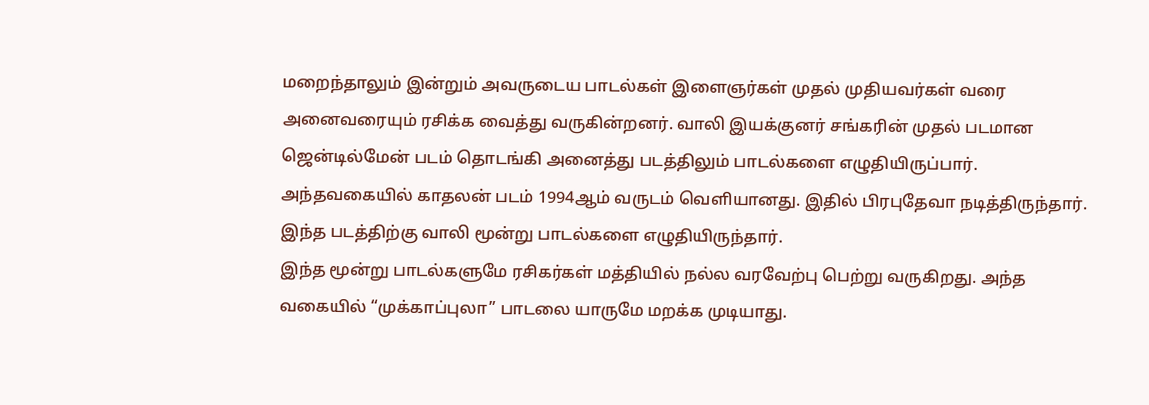மறைந்தாலும் இன்றும் அவருடைய பாடல்கள் இளைஞர்கள் முதல் முதியவர்கள் வரை அனைவரையும் ரசிக்க வைத்து வருகின்றனர். வாலி இயக்குனர் சங்கரின் முதல் படமான ஜென்டில்மேன் படம் தொடங்கி அனைத்து படத்திலும் பாடல்களை எழுதியிருப்பார். அந்தவகையில் காதலன் படம் 1994ஆம் வருடம் வெளியானது. இதில் பிரபுதேவா நடித்திருந்தார். இந்த படத்திற்கு வாலி மூன்று பாடல்களை எழுதியிருந்தார்.
இந்த மூன்று பாடல்களுமே ரசிகர்கள் மத்தியில் நல்ல வரவேற்பு பெற்று வருகிறது. அந்த வகையில் “முக்காப்புலா” பாடலை யாருமே மறக்க முடியாது.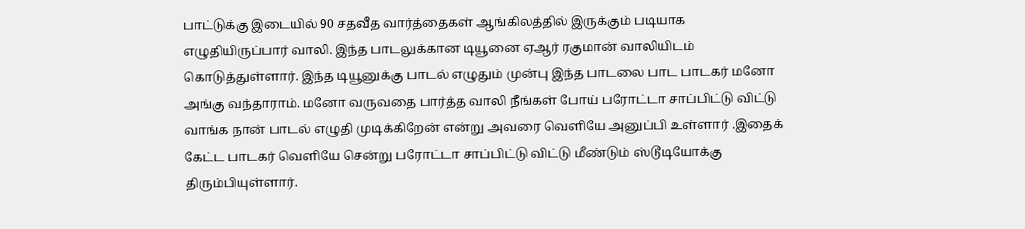பாட்டுக்கு இடையில் 90 சதவீத வார்த்தைகள் ஆங்கிலத்தில் இருக்கும் படியாக எழுதியிருப்பார் வாலி. இந்த பாடலுக்கான டியூனை ஏஆர் ரகுமான் வாலியிடம் கொடுத்துள்ளார். இந்த டியூனுக்கு பாடல் எழுதும் முன்பு இந்த பாடலை பாட பாடகர் மனோ அங்கு வந்தாராம். மனோ வருவதை பார்த்த வாலி நீங்கள் போய் பரோட்டா சாப்பிட்டு விட்டு வாங்க நான் பாடல் எழுதி முடிக்கிறேன் என்று அவரை வெளியே அனுப்பி உள்ளார் .இதைக் கேட்ட பாடகர் வெளியே சென்று பரோட்டா சாப்பிட்டு விட்டு மீண்டும் ஸ்டூடியோக்கு திரும்பியுள்ளார்.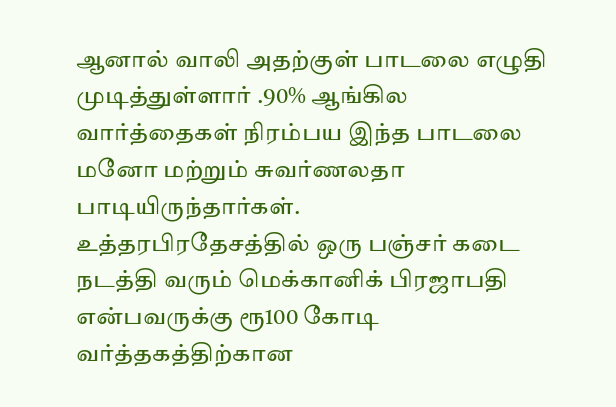ஆனால் வாலி அதற்குள் பாடலை எழுதி முடித்துள்ளார் .90% ஆங்கில வார்த்தைகள் நிரம்பய இந்த பாடலை மனோ மற்றும் சுவர்ணலதா பாடியிருந்தார்கள்.
உத்தரபிரதேசத்தில் ஒரு பஞ்சர் கடை நடத்தி வரும் மெக்கானிக் பிரஜாபதி என்பவருக்கு ரூ100 கோடி வர்த்தகத்திற்கான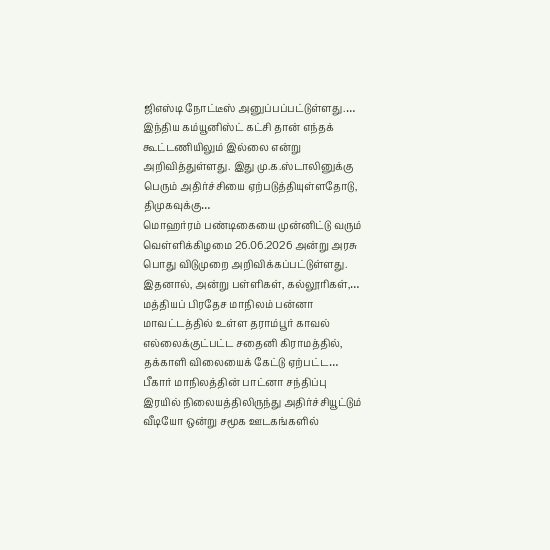ஜிஎஸ்டி நோட்டீஸ் அனுப்பப்பட்டுள்ளது.…
இந்திய கம்யூனிஸ்ட் கட்சி தான் எந்தக் கூட்டணியிலும் இல்லை என்று அறிவித்துள்ளது. இது மு.க.ஸ்டாலினுக்கு பெரும் அதிர்ச்சியை ஏற்படுத்தியுள்ளதோடு, திமுகவுக்கு…
மொஹர்ரம் பண்டிகையை முன்னிட்டு வரும் வெள்ளிக்கிழமை 26.06.2026 அன்று அரசு பொது விடுமுறை அறிவிக்கப்பட்டுள்ளது. இதனால், அன்று பள்ளிகள், கல்லூரிகள்,…
மத்தியப் பிரதேச மாநிலம் பன்னா மாவட்டத்தில் உள்ள தராம்பூர் காவல் எல்லைக்குட்பட்ட சதைனி கிராமத்தில், தக்காளி விலையைக் கேட்டு ஏற்பட்ட…
பீகார் மாநிலத்தின் பாட்னா சந்திப்பு இரயில் நிலையத்திலிருந்து அதிர்ச்சியூட்டும் வீடியோ ஒன்று சமூக ஊடகங்களில்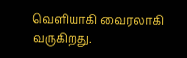வெளியாகி வைரலாகி வருகிறது.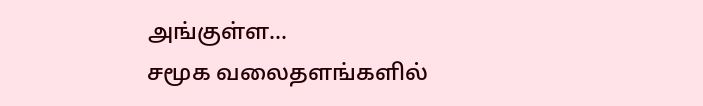அங்குள்ள…
சமூக வலைதளங்களில்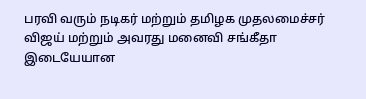பரவி வரும் நடிகர் மற்றும் தமிழக முதலமைச்சர் விஜய் மற்றும் அவரது மனைவி சங்கீதா இடையேயான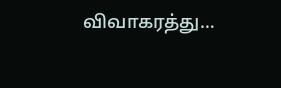விவாகரத்து…